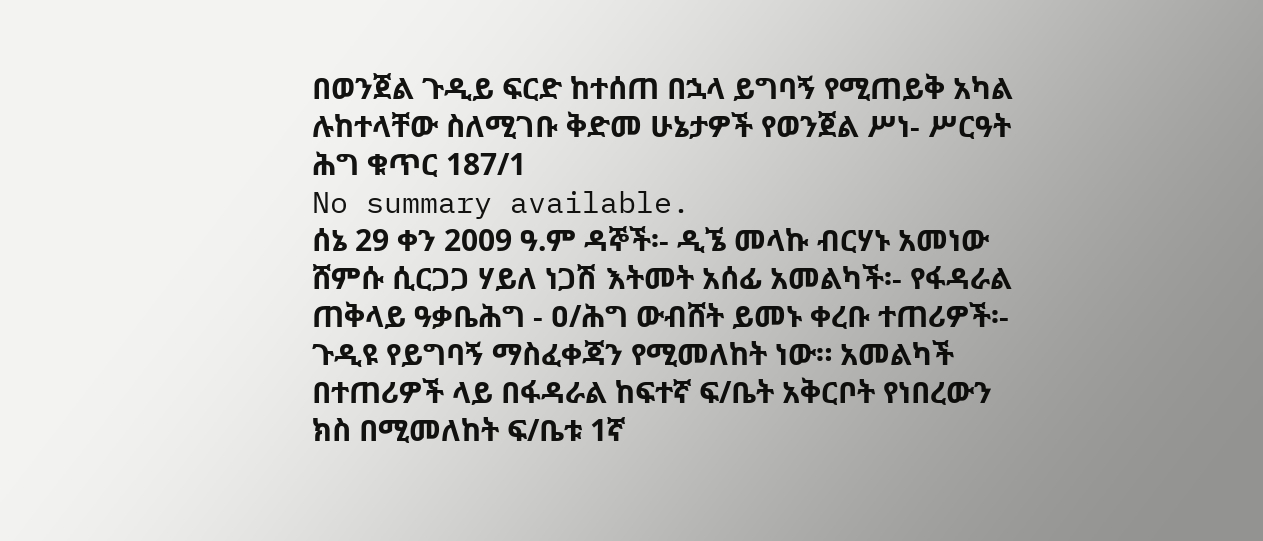በወንጀል ጉዲይ ፍርድ ከተሰጠ በኋላ ይግባኝ የሚጠይቅ አካል ሉከተላቸው ስለሚገቡ ቅድመ ሁኔታዎች የወንጀል ሥነ- ሥርዓት ሕግ ቁጥር 187/1
No summary available.
ሰኔ 29 ቀን 2009 ዓ.ም ዳኞች፡- ዲኜ መላኩ ብርሃኑ አመነው ሸምሱ ሲርጋጋ ሃይለ ነጋሽ እትመት አሰፊ አመልካች፡- የፋዳራል ጠቅላይ ዓቃቤሕግ - ዐ/ሕግ ውብሸት ይመኑ ቀረቡ ተጠሪዎች፡-
ጉዲዩ የይግባኝ ማስፈቀጃን የሚመለከት ነው። አመልካች በተጠሪዎች ላይ በፋዳራል ከፍተኛ ፍ/ቤት አቅርቦት የነበረውን ክስ በሚመለከት ፍ/ቤቱ 1ኛ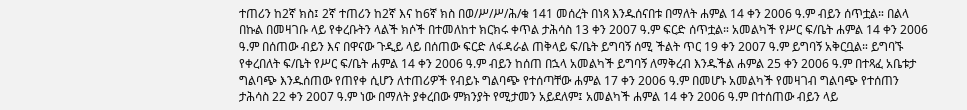ተጠሪን ከ2ኛ ክስ፤ 2ኛ ተጠሪን ከ2ኛ እና ከ6ኛ ክስ በወ/ሥ/ሥ/ሕ/ቁ 141 መሰረት በነጻ እንዱሰናበቱ በማለት ሐምል 14 ቀን 2006 ዓ.ም ብይን ሰጥቷል። በልላ በኩል በመዛገቡ ላይ የቀረቡትን ላልች ክሶች በተመለከተ ክርክሩ ቀጥል ታሕሳስ 13 ቀን 2007 ዓ.ም ፍርድ ሰጥቷል። አመልካች የሥር ፍ/ቤት ሐምል 14 ቀን 2006 ዓ.ም በሰጠው ብይን እና በዋናው ጉዲይ ላይ በሰጠው ፍርድ ለፋዳራል ጠቅላይ ፍ/ቤት ይግባኝ ሰሚ ችልት ጥር 19 ቀን 2007 ዓ.ም ይግባኝ አቅርቧል። ይግባኙ የቀረበለት ፍ/ቤት የሥር ፍ/ቤት ሐምል 14 ቀን 2006 ዓ.ም ብይን ከሰጠ በኋላ አመልካች ይግባኝ ለማቅረብ እንዱችል ሐምል 25 ቀን 2006 ዓ.ም በተጻፈ አቤቱታ ግልባጭ እንዱሰጠው የጠየቀ ሲሆን ለተጠሪዎች የብይኑ ግልባጭ የተሰጣቸው ሐምል 17 ቀን 2006 ዓ.ም በመሆኑ አመልካች የመዛገብ ግልባጭ የተሰጠን ታሕሳስ 22 ቀን 2007 ዓ.ም ነው በማለት ያቀረበው ምክንያት የሚታመን አይደለም፤ አመልካች ሐምል 14 ቀን 2006 ዓ.ም በተሰጠው ብይን ላይ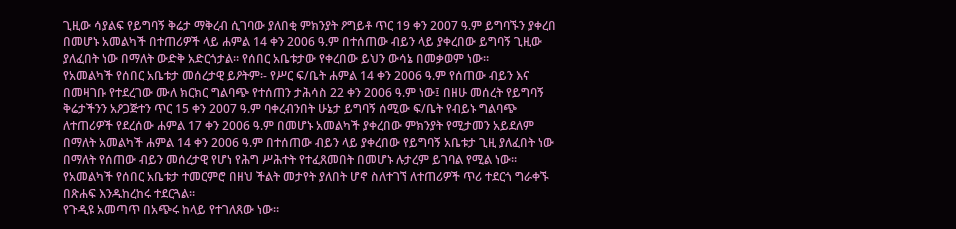ጊዚው ሳያልፍ የይግባኝ ቅሬታ ማቅረብ ሲገባው ያለበቂ ምክንያት ዖግይቶ ጥር 19 ቀን 2007 ዓ.ም ይግባኙን ያቀረበ በመሆኑ አመልካች በተጠሪዎች ላይ ሐምል 14 ቀን 2006 ዓ.ም በተሰጠው ብይን ላይ ያቀረበው ይግባኝ ጊዚው ያለፈበት ነው በማለት ውድቅ አድርጎታል። የሰበር አቤቱታው የቀረበው ይህን ውሳኔ በመቃወም ነው።
የአመልካች የሰበር አቤቱታ መሰረታዊ ይዖትም፡- የሥር ፍ/ቤት ሐምል 14 ቀን 2006 ዓ.ም የሰጠው ብይን እና በመዛገቡ የተደረገው ሙለ ክርክር ግልባጭ የተሰጠን ታሕሳስ 22 ቀን 2006 ዓ.ም ነው፤ በዘሁ መሰረት የይግባኝ ቅሬታችንን አዖጋጅተን ጥር 15 ቀን 2007 ዓ.ም ባቀረብንበት ሁኔታ ይግባኝ ሰሚው ፍ/ቤት የብይኑ ግልባጭ ለተጠሪዎች የደረሰው ሐምል 17 ቀን 2006 ዓ.ም በመሆኑ አመልካች ያቀረበው ምክንያት የሚታመን አይደለም በማለት አመልካች ሐምል 14 ቀን 2006 ዓ.ም በተሰጠው ብይን ላይ ያቀረበው የይግባኝ አቤቱታ ጊዚ ያለፈበት ነው በማለት የሰጠው ብይን መሰረታዊ የሆነ የሕግ ሥሕተት የተፈጸመበት በመሆኑ ሉታረም ይገባል የሚል ነው። የአመልካች የሰበር አቤቱታ ተመርምሮ በዘህ ችልት መታየት ያለበት ሆኖ ስለተገኘ ለተጠሪዎች ጥሪ ተደርጎ ግራቀኙ በጽሐፍ እንዱከረከሩ ተደርጓል።
የጉዲዩ አመጣጥ በአጭሩ ከላይ የተገለጸው ነው።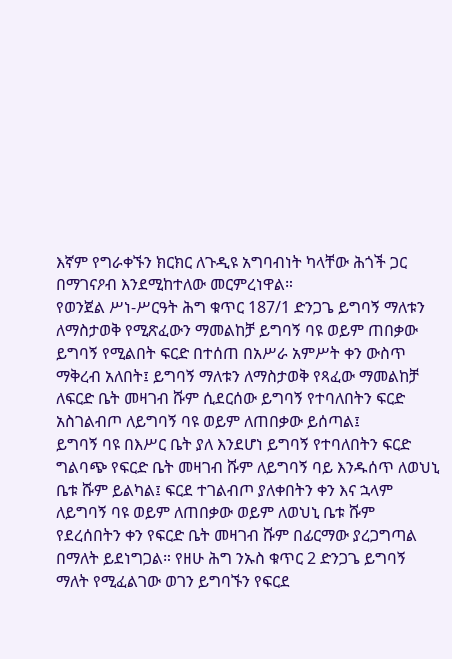እኛም የግራቀኙን ክርክር ለጉዲዩ አግባብነት ካላቸው ሕጎች ጋር በማገናዖብ እንደሚከተለው መርምረነዋል።
የወንጀል ሥነ-ሥርዓት ሕግ ቁጥር 187/1 ድንጋጌ ይግባኝ ማለቱን ለማስታወቅ የሚጽፈውን ማመልከቻ ይግባኝ ባዩ ወይም ጠበቃው ይግባኝ የሚልበት ፍርድ በተሰጠ በአሥራ አምሥት ቀን ውስጥ ማቅረብ አለበት፤ ይግባኝ ማለቱን ለማስታወቅ የጻፈው ማመልከቻ ለፍርድ ቤት መዛገብ ሹም ሲደርሰው ይግባኝ የተባለበትን ፍርድ አስገልብጦ ለይግባኝ ባዩ ወይም ለጠበቃው ይሰጣል፤
ይግባኝ ባዩ በእሥር ቤት ያለ እንደሆነ ይግባኝ የተባለበትን ፍርድ ግልባጭ የፍርድ ቤት መዛገብ ሹም ለይግባኝ ባይ እንዱሰጥ ለወህኒ ቤቱ ሹም ይልካል፤ ፍርደ ተገልብጦ ያለቀበትን ቀን እና ኋላም ለይግባኝ ባዩ ወይም ለጠበቃው ወይም ለወህኒ ቤቱ ሹም የደረሰበትን ቀን የፍርድ ቤት መዛገብ ሹም በፊርማው ያረጋግጣል በማለት ይደነግጋል። የዘሁ ሕግ ንኡስ ቁጥር 2 ድንጋጌ ይግባኝ ማለት የሚፈልገው ወገን ይግባኙን የፍርደ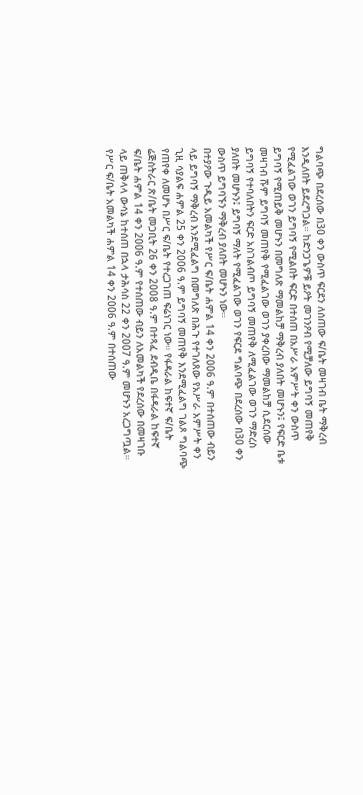ግልባጭ በደረሰው በ30 ቀን ውስጥ ፍርደን ለሰጠው ፍ/ቤት መዛገብ ቤት ማቅረብ እንዲለበት ይደረግጋል። ከድንጋጌዎቹ ይዖት መገንዖብ የሚቻለው ይግባኝ መጠየቅ የሚፈልገው ወገን ይግባኝ የሚልበት ፍርድ በተሰጠ በአሥራ አምሥት ቀን ውስጥ ይግባኝ የሚጠይቅ መሆኑን በመግለጽ ማመልከቻ ማቅረብ ያለበት መሆኑን፤ የፍርድ ቤቱ መዛገብ ሹም ይግባኝ መጠየቅ የሚፈልገው ወገን ያቀረበው ማመልከቻ ሲደርሰው ይግባኝ የተባለበትን ፍርድ አስገልብጦ ይግባኝ መጠየቅ ለሚፈልገው ወገን ማድረስ ያለበት መሆኑን፤ ይግባኝ ማለት የሚፈልገው ወገን የፍርደ ግልባጭ በደረሰው በ30 ቀን ውስጥ ይግባኙን ማቅረብ ያለበት መሆኑን ነው።
በተያዖው ጉዲይ አመልካች የሥር ፍ/ቤት ሐምል 14 ቀን 2006 ዓ.ም በተሰጠው ብይን ላይ ይግባኝ ማቅረብ እንደሚፈልግ በመግለጽ በሕጉ የተገለጸው የአሥራ አምሥት ቀን ጊዚ ሳያልፍ ሐምል 25 ቀን 2006 ዓ.ም ይግባኝ መጠየቅ እንደሚፈልግ ገልጾ ግልባጭ የጠየቀ ለመሆኑ በሥር ፍ/ቤት የተረጋገጠ ፍሬነገር ነው። የፋዳራል ከፍተኛ ፍ/ቤት ሬጅስትራር ጽ/ቤት መጋቢት 26 ቀን 2008 ዓ.ም በተጻፈ ደብዲቤ በፋዳራል ከፍተኛ ፍ/ቤት ሐምል 14 ቀን 2006 ዓ.ም የተሰጠው ብይን ለአመልካች የደረሰው በመዛገቡ ላይ ጠቅላላ ውሳኔ ከተሰጠ በኋላ ታሕሳስ 22 ቀን 2007 ዓ.ም መሆኑን አረጋግጧል። የሥር ፍ/ቤት አመልካች ሐምል 14 ቀን 2006 ዓ.ም በተሰጠው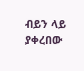ብይን ላይ ያቀረበው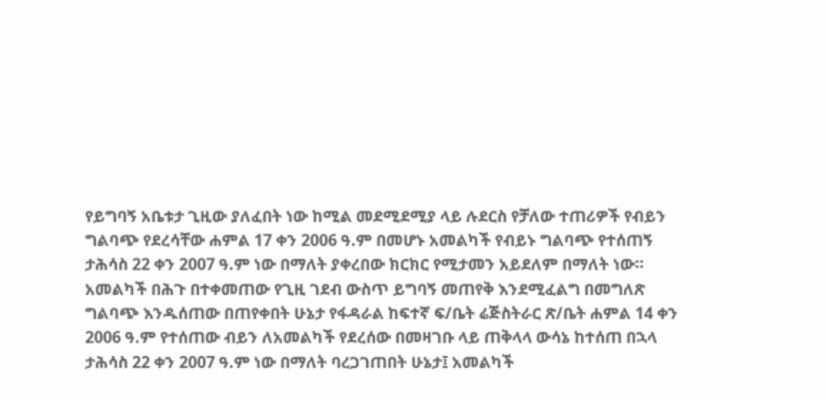የይግባኝ አቤቱታ ጊዚው ያለፈበት ነው ከሚል መደሚደሚያ ላይ ሉደርስ የቻለው ተጠሪዎች የብይን ግልባጭ የደረሳቸው ሐምል 17 ቀን 2006 ዓ.ም በመሆኑ አመልካች የብይኑ ግልባጭ የተሰጠኝ ታሕሳስ 22 ቀን 2007 ዓ.ም ነው በማለት ያቀረበው ክርክር የሚታመን አይደለም በማለት ነው። አመልካች በሕጉ በተቀመጠው የጊዚ ገደብ ውስጥ ይግባኝ መጠየቅ እንደሚፈልግ በመግለጽ ግልባጭ እንዱሰጠው በጠየቀበት ሁኔታ የፋዳራል ከፍተኛ ፍ/ቤት ሬጅስትራር ጽ/ቤት ሐምል 14 ቀን 2006 ዓ.ም የተሰጠው ብይን ለአመልካች የደረሰው በመዛገቡ ላይ ጠቅላላ ውሳኔ ከተሰጠ በኋላ ታሕሳስ 22 ቀን 2007 ዓ.ም ነው በማለት ባረጋገጠበት ሁኔታ፤ አመልካች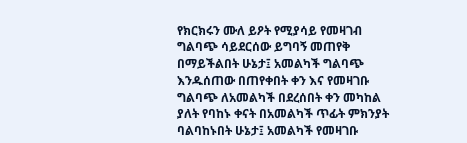የክርክሩን ሙለ ይዖት የሚያሳይ የመዛገብ ግልባጭ ሳይደርሰው ይግባኝ መጠየቅ በማይችልበት ሁኔታ፤ አመልካች ግልባጭ እንዱሰጠው በጠየቀበት ቀን እና የመዛገቡ ግልባጭ ለአመልካች በደረሰበት ቀን መካከል ያለት የባከኑ ቀናት በአመልካች ጥፊት ምክንያት ባልባከኑበት ሁኔታ፤ አመልካች የመዛገቡ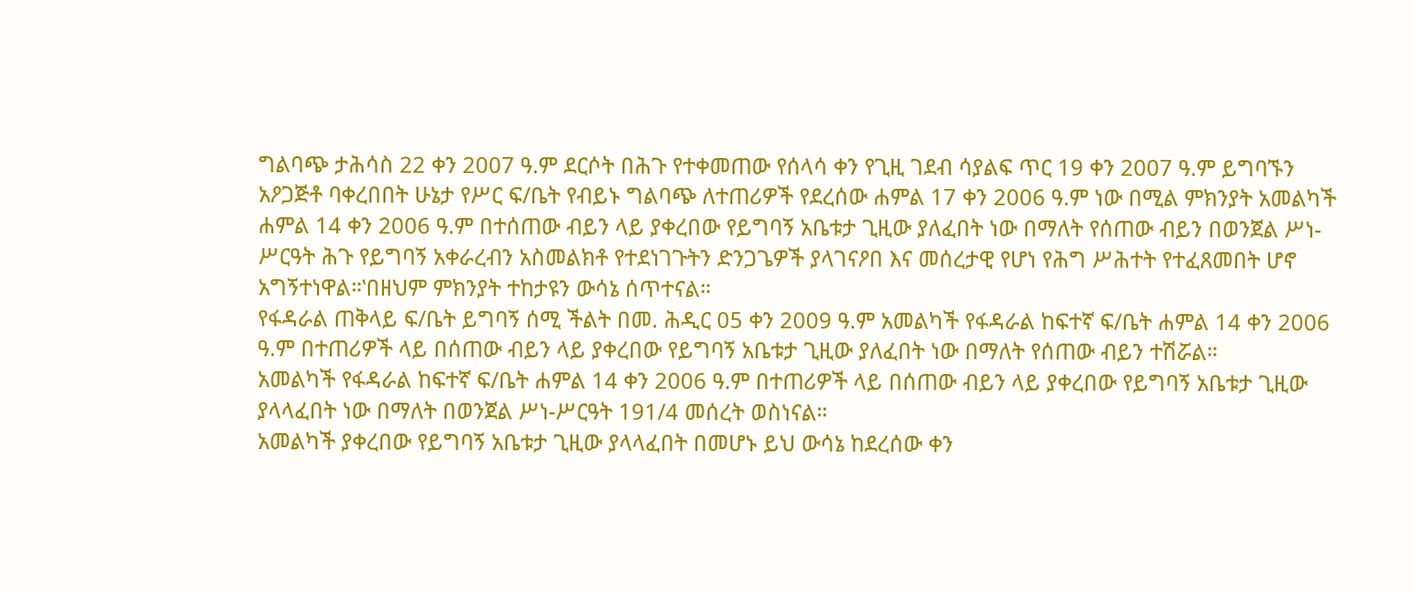ግልባጭ ታሕሳስ 22 ቀን 2007 ዓ.ም ደርሶት በሕጉ የተቀመጠው የሰላሳ ቀን የጊዚ ገደብ ሳያልፍ ጥር 19 ቀን 2007 ዓ.ም ይግባኙን አዖጋጅቶ ባቀረበበት ሁኔታ የሥር ፍ/ቤት የብይኑ ግልባጭ ለተጠሪዎች የደረሰው ሐምል 17 ቀን 2006 ዓ.ም ነው በሚል ምክንያት አመልካች ሐምል 14 ቀን 2006 ዓ.ም በተሰጠው ብይን ላይ ያቀረበው የይግባኝ አቤቱታ ጊዚው ያለፈበት ነው በማለት የሰጠው ብይን በወንጀል ሥነ-ሥርዓት ሕጉ የይግባኝ አቀራረብን አስመልክቶ የተደነገጉትን ድንጋጌዎች ያላገናዖበ እና መሰረታዊ የሆነ የሕግ ሥሕተት የተፈጸመበት ሆኖ አግኝተነዋል።‛በዘህም ምክንያት ተከታዩን ውሳኔ ሰጥተናል።
የፋዳራል ጠቅላይ ፍ/ቤት ይግባኝ ሰሚ ችልት በመ. ሕዲር 05 ቀን 2009 ዓ.ም አመልካች የፋዳራል ከፍተኛ ፍ/ቤት ሐምል 14 ቀን 2006 ዓ.ም በተጠሪዎች ላይ በሰጠው ብይን ላይ ያቀረበው የይግባኝ አቤቱታ ጊዚው ያለፈበት ነው በማለት የሰጠው ብይን ተሽሯል።
አመልካች የፋዳራል ከፍተኛ ፍ/ቤት ሐምል 14 ቀን 2006 ዓ.ም በተጠሪዎች ላይ በሰጠው ብይን ላይ ያቀረበው የይግባኝ አቤቱታ ጊዚው ያላላፈበት ነው በማለት በወንጀል ሥነ-ሥርዓት 191/4 መሰረት ወስነናል።
አመልካች ያቀረበው የይግባኝ አቤቱታ ጊዚው ያላላፈበት በመሆኑ ይህ ውሳኔ ከደረሰው ቀን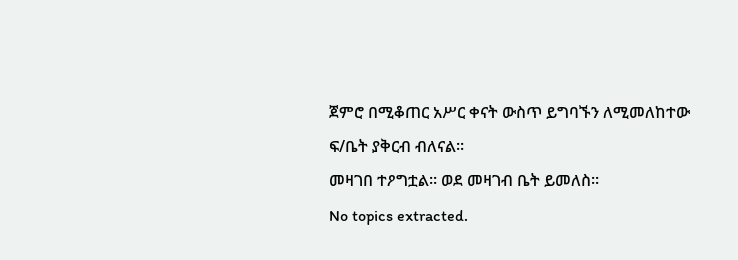ጀምሮ በሚቆጠር አሥር ቀናት ውስጥ ይግባኙን ለሚመለከተው ፍ/ቤት ያቅርብ ብለናል።
መዛገበ ተዖግቷል። ወደ መዛገብ ቤት ይመለስ።
No topics extracted.